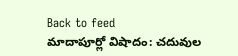Back to feed
మాదాపూర్లో విషాదం: చదువుల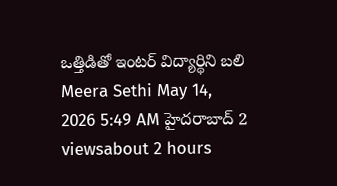ఒత్తిడితో ఇంటర్ విద్యార్థిని బలి
Meera Sethi May 14, 2026 5:49 AM హైదరాబాద్ 2 viewsabout 2 hours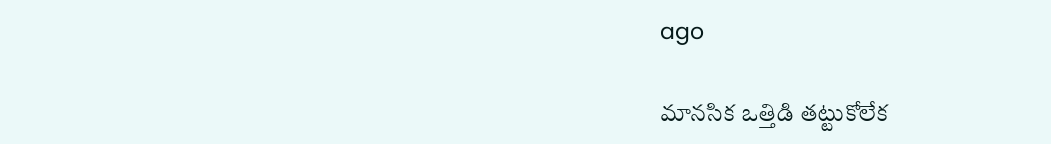ago

మానసిక ఒత్తిడి తట్టుకోలేక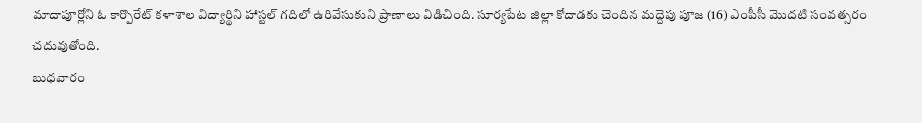మాదాపూర్లోని ఓ కార్పొరేట్ కళాశాల విద్యార్థిని హాస్టల్ గదిలో ఉరివేసుకుని ప్రాణాలు విడిచింది. సూర్యపేట జిల్లా కోదాడకు చెందిన మద్దెపు పూజ (16) ఎంపీసీ మొదటి సంవత్సరం చదువుతోంది.
బుధవారం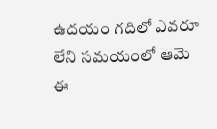ఉదయం గదిలో ఎవరూ లేని సమయంలో ఆమె ఈ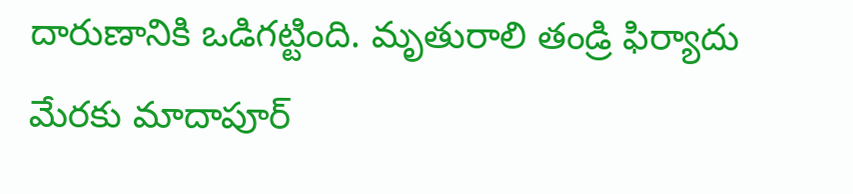దారుణానికి ఒడిగట్టింది. మృతురాలి తండ్రి ఫిర్యాదు మేరకు మాదాపూర్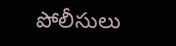పోలీసులు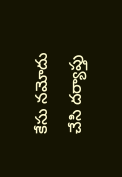కేసు నమోదు చేసి దర్యాప్తు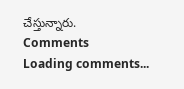చేస్తున్నారు.
Comments
Loading comments...